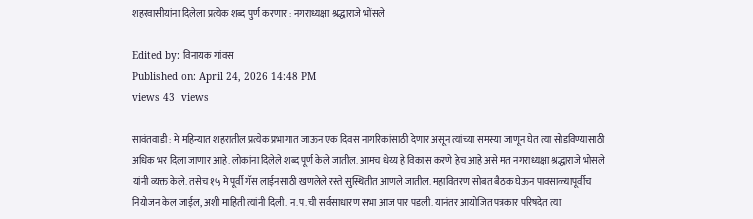शहरवासीयांना दिलेला प्रत्येक शब्द पुर्ण करणार : नगराध्यक्षा श्रद्धाराजे भोंसले

Edited by: विनायक गांवस
Published on: April 24, 2026 14:48 PM
views 43  views

सावंतवाडी : मे महिन्यात शहरातील प्रत्येक प्रभागात जाऊन एक दिवस नागरिकांसाठी देणार असून त्यांच्या समस्या जाणून घेत त्या सोडविण्यासाठी अधिक भर दिला जाणार आहे. लोकांना दिलेले शब्द पूर्ण केले जातील. आमच धेय्य हे विकास करणे हेच आहे असे मत नगराध्यक्षा श्रद्धाराजे भोसले यांनी व्यक्त केले. तसेच १५ मे पूर्वी गॅस लाईनसाठी खणलेले रस्ते सुस्थितीत आणले जातील. महावितरण सोबत बैठक घेऊन पावसाळ्यापूर्वीच नियोजन केल जाईल, अशी माहिती त्यांनी दिली. न.प.ची सर्वसाधारण सभा आज पार पडली. यानंतर आयोजित पत्रकार परिषदेत त्या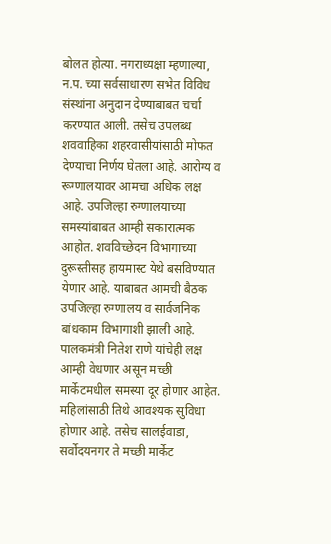बोलत होत्या. नगराध्यक्षा म्हणाल्या, न.प. च्या सर्वसाधारण सभेत विविध संस्थांना अनुदान देण्याबाबत चर्चा करण्यात आली. तसेच उपलब्ध शववाहिका शहरवासीयांसाठी मोफत देण्याचा निर्णय घेतला आहे. आरोग्य व रूग्णालयावर आमचा अधिक लक्ष आहे. उपजिल्हा रुग्णालयाच्या समस्यांबाबत आम्ही सकारात्मक आहोत. शवविच्छेदन विभागाच्या दुरूस्तीसह हायमास्ट येथे बसविण्यात येणार आहे. याबाबत आमची बैठक उपजिल्हा रुग्णालय व सार्वजनिक बांधकाम विभागाशी झाली आहे. पालकमंत्री नितेश राणे यांचेही लक्ष आम्ही वेधणार असून मच्छी मार्केटमधील समस्या दूर होणार आहेत. महिलांसाठी तिथे आवश्यक सुविधा होणार आहे. तसेच सालईवाडा, सर्वोदयनगर ते मच्छी मार्केट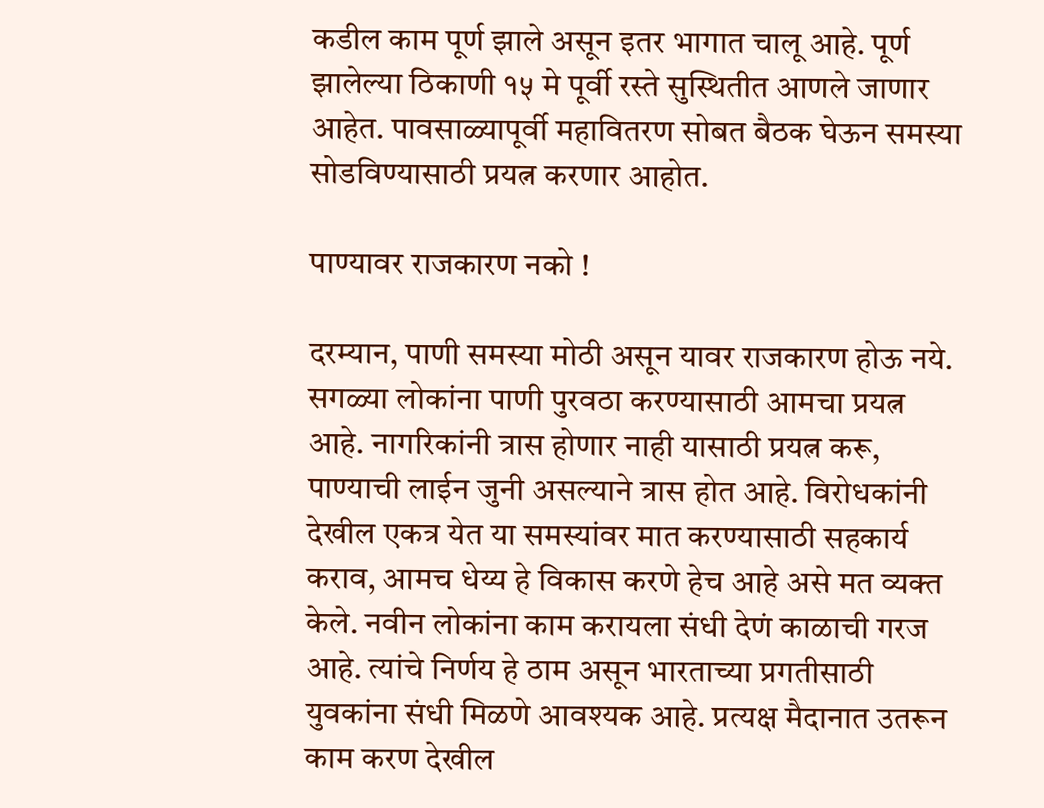कडील काम पूर्ण झाले असून इतर भागात चालू आहे. पूर्ण झालेल्या ठिकाणी १५ मे पूर्वी रस्ते सुस्थितीत आणले जाणार आहेत. पावसाळ्यापूर्वी महावितरण सोबत बैठक घेऊन समस्या सोडविण्यासाठी प्रयत्न करणार आहोत.

पाण्यावर राजकारण नको !

दरम्यान, पाणी समस्या मोठी असून यावर राजकारण होऊ नये. सगळ्या लोकांना पाणी पुरवठा करण्यासाठी आमचा प्रयत्न आहे. नागरिकांनी त्रास होणार नाही यासाठी प्रयत्न करू, पाण्याची लाईन जुनी असल्याने त्रास होत आहे. विरोधकांनी देखील एकत्र येत या समस्यांवर मात करण्यासाठी सहकार्य कराव, आमच धेय्य हे विकास करणे हेच आहे असे मत व्यक्त केले. नवीन लोकांना काम करायला संधी देणं काळाची गरज आहे. त्यांचे निर्णय हे ठाम असून भारताच्या प्रगतीसाठी युवकांना संधी मिळणे आवश्यक आहे. प्रत्यक्ष मैदानात उतरून काम करण देखील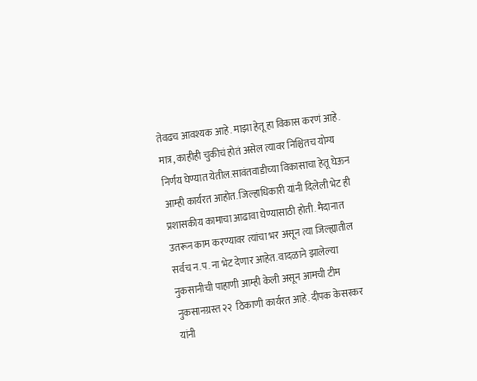तेवढच आवश्यक आहे. माझा हेतू हा विकास करणं आहे. मात्र, काहीही चुकीचं होतं असेल त्यावर निश्चितच योग्य निर्णय घेण्यात येतील.सावंतवाडीच्या विकासाचा हेतू घेऊन आम्ही कार्यरत आहोत. जिल्हाधिकारी यांनी दिलेली भेट ही प्रशासकीय कामाचा आढावा घेण्यासाठी होती. मैदानात उतरून काम करण्यावर त्यांचा भर असून त्या जिल्ह्यातील सर्वच न.प. ना भेट देणार आहेत. वादळाने झालेल्या नुकसानीची पाहाणी आम्ही केली असून आमची टीम नुकसानग्रस्त २२  ठिकाणी कार्यरत आहे. दीपक केसरकर यांनी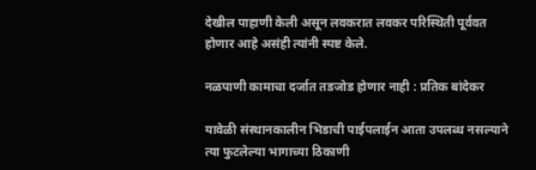देखील पाहाणी केली असून लवकरात लवकर परिस्थिती पूर्ववत होणार आहे‌ असंही त्यांनी स्पष्ट केले.

नळपाणी कामाचा दर्जात तडजोड होणार नाही : प्रतिक बांदेकर

यावेळी संस्थानकालीन भिडाची पाईपलाईन आता उपलब्ध नसल्याने त्या फुटलेल्या भागाच्या ठिकाणी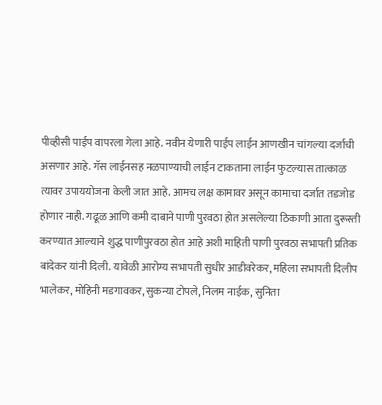पीव्हीसी पाईप वापरला गेला आहे‌. नवीन येणारी पाईप लाईन आणखीन चांगल्या दर्जाची असणार आहे. गॅस लाईनसह नळपाण्याची लाईन टाकताना लाईन फुटल्यास तात्काळ त्यावर उपाययोजना केली जात आहे. आमच लक्ष कामावर असून कामाचा दर्जात तडजोड होणार नाही. गढूळ आणि कमी दाबाने पाणी पुरवठा होत असलेल्या ठिकाणी आता दुरूस्ती करण्यात आल्याने शुद्ध पाणीपुरवठा होत आहे अशी माहिती पाणी पुरवठा सभापती प्रतिक बांदेकर यांनी दिली. यावेळी आरोग्य सभापती सुधीर आडीवरेकर, महिला सभापती दिलीप भालेकर, मोहिनी मडगावकर, सुकन्या टोपले, निलम नाईक, सुनिता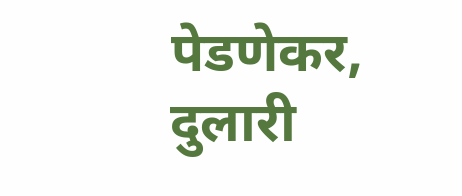पेडणेकर, दुलारी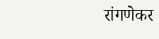रांगणेकर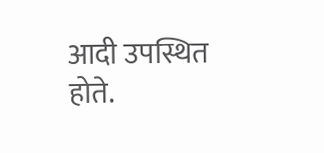आदी उपस्थित होते.